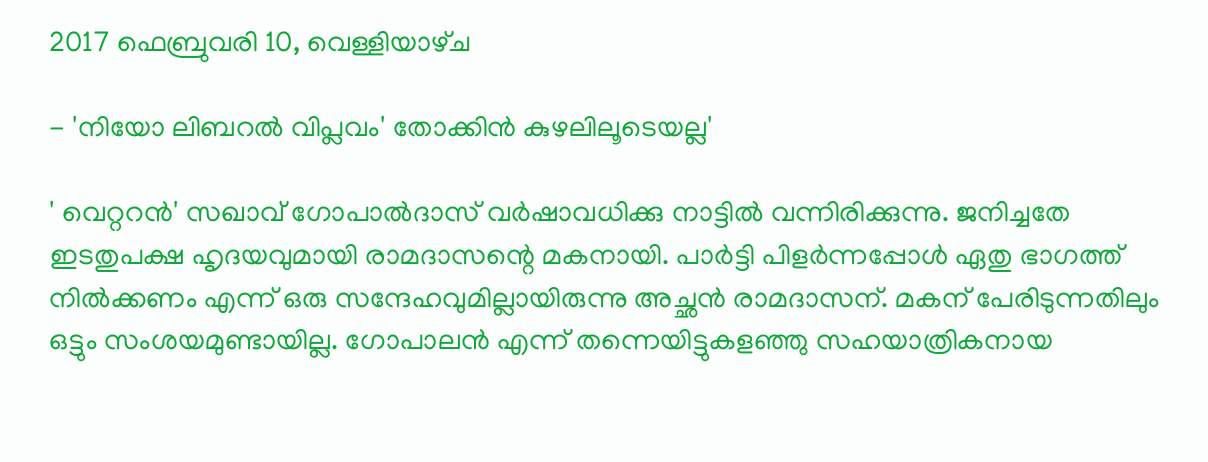2017 ഫെബ്രുവരി 10, വെള്ളിയാഴ്‌ച

- 'നിയോ ലിബറൽ വിപ്ലവം' തോക്കിൻ കുഴലിലൂടെയല്ല'

' വെറ്ററൻ' സഖാവ് ഗോപാൽദാസ് വർഷാവധിക്കു നാട്ടിൽ വന്നിരിക്കുന്നു. ജനിച്ചതേ ഇടതുപക്ഷ ഹൃദയവുമായി രാമദാസന്റെ മകനായി. പാർട്ടി പിളർന്നപ്പോൾ ഏതു ഭാഗത്ത് നിൽക്കണം എന്ന് ഒരു സന്ദേഹവുമില്ലായിരുന്നു അച്ഛൻ രാമദാസന്. മകന് പേരിടുന്നതിലും ഒട്ടും സംശയമുണ്ടായില്ല. ഗോപാലൻ എന്ന് തന്നെയിട്ടുകളഞ്ഞു സഹയാത്രികനായ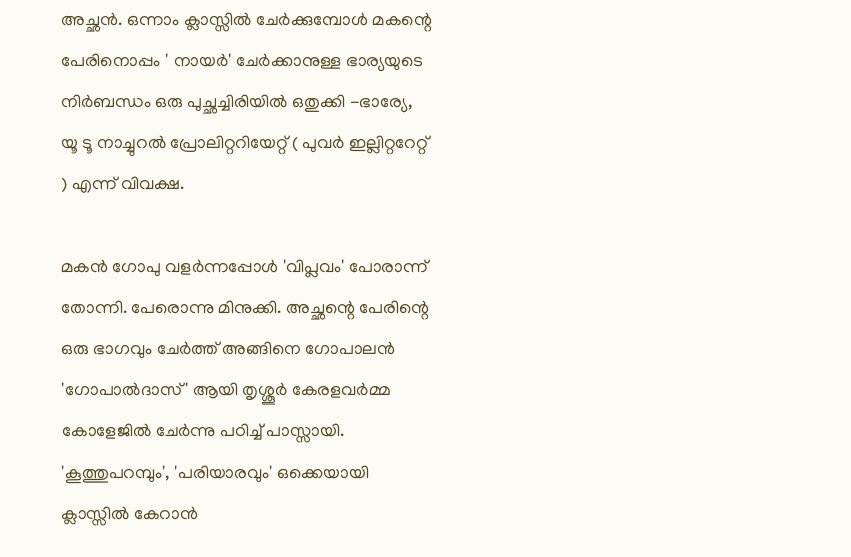അച്ഛൻ. ഒന്നാം ക്ലാസ്സിൽ ചേർക്കുമ്പോൾ മകന്റെ പേരിനൊപ്പം ' നായർ' ചേർക്കാനുള്ള ഭാര്യയുടെ നിർബന്ധം ഒരു പുച്ഛച്ചിരിയിൽ ഒതുക്കി -ഭാര്യേ, യൂ ടൂ നാച്ചുറൽ പ്രോലിറ്ററിയേറ്റ് ( പുവർ ഇല്ലിറ്ററേറ്റ് ) എന്ന് വിവക്ഷ.

മകൻ ഗോപു വളർന്നപ്പോൾ 'വിപ്ലവം' പോരാന്ന് തോന്നി. പേരൊന്നു മിനുക്കി. അച്ഛന്റെ പേരിന്റെ ഒരു ഭാഗവും ചേർത്ത് അങ്ങിനെ ഗോപാലൻ 'ഗോപാൽദാസ്' ആയി തൃശ്ശൂർ കേരളവർമ്മ കോളേജിൽ ചേർന്നു പഠിച്ച് പാസ്സായി. 'കൂത്തുപറമ്പും', 'പരിയാരവും' ഒക്കെയായി ക്ലാസ്സിൽ കേറാൻ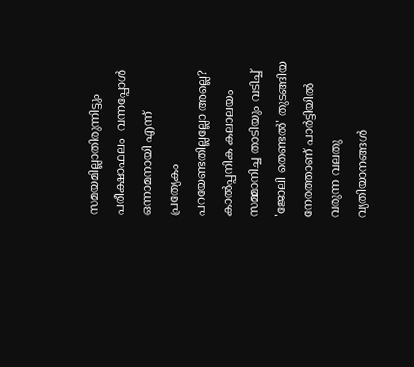സമയമില്ലാതിരുന്നിട്ടും പരീക്ഷാഫലം  വന്നപ്പോൾ ഒന്നാമനായി എന്ന് പ്രത്യേകം പറയേണ്ടതില്ലല്ലോ അല്ലെ?
കാൽപ്പനിക കലാലയം സമ്മാനിച്ച താടിയും വടിച്ച് 'ജോലി തെണ്ടൽ' തുടങ്ങിയ നേരത്താണ് പാർട്ടിയിൽ വരുന്ന വലതു വ്യതിയാനങ്ങൾ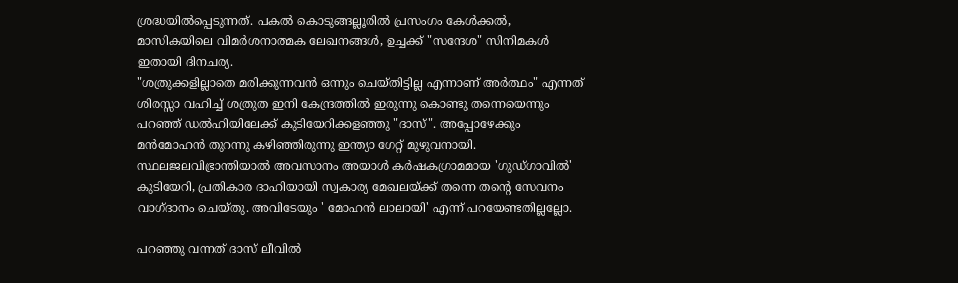ശ്രദ്ധയിൽപ്പെടുന്നത്. പകൽ കൊടുങ്ങല്ലൂരിൽ പ്രസംഗം കേൾക്കൽ, മാസികയിലെ വിമർശനാത്മക ലേഖനങ്ങൾ, ഉച്ചക്ക് "സന്ദേശ" സിനിമകൾ ഇതായി ദിനചര്യ.
"ശത്രുക്കളില്ലാതെ മരിക്കുന്നവന്‍ ഒന്നും ചെയ്തിട്ടില്ല എന്നാണ് അര്‍ത്ഥം" എന്നത് ശിരസ്സാ വഹിച്ച് ശത്രുത ഇനി കേന്ദ്രത്തിൽ ഇരുന്നു കൊണ്ടു തന്നെയെന്നും പറഞ്ഞ് ഡൽഹിയിലേക്ക് കുടിയേറിക്കളഞ്ഞു "ദാസ്". അപ്പോഴേക്കും മൻമോഹൻ തുറന്നു കഴിഞ്ഞിരുന്നു ഇന്ത്യാ ഗേറ്റ് മുഴുവനായി. സ്ഥലജലവിഭ്രാന്തിയാൽ അവസാനം അയാൾ കർഷകഗ്രാമമായ 'ഗുഡ്ഗാവിൽ' കുടിയേറി, പ്രതികാര ദാഹിയായി സ്വകാര്യ മേഖലയ്ക്ക് തന്നെ തന്റെ സേവനം വാഗ്ദാനം ചെയ്തു. അവിടേയും ' മോഹൻ ലാലായി' എന്ന് പറയേണ്ടതില്ലല്ലോ.

പറഞ്ഞു വന്നത് ദാസ് ലീവിൽ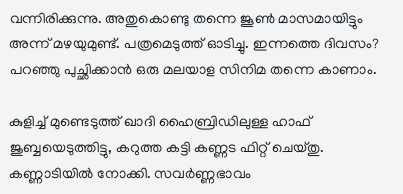വന്നിരിക്കുന്നു. അതുകൊണ്ടു തന്നെ ജൂൺ മാസമായിട്ടും അന്ന് മഴയുമുണ്ട്. പത്രമെടുത്ത് ഓടിച്ചു. ഇന്നത്തെ ദിവസം? പറഞ്ഞു പുച്ഛിക്കാൻ ഒരു മലയാള സിനിമ തന്നെ കാണാം.

കുളിച്ച് മുണ്ടെടുത്ത് ഖാദി ഹൈബ്രിഡിലുള്ള ഹാഫ് ജുബ്ബയെടുത്തിട്ടു, കറുത്ത കട്ടി കണ്ണട ഫിറ്റ് ചെയ്തു. കണ്ണാടിയിൽ നോക്കി. സവർണ്ണഭാവം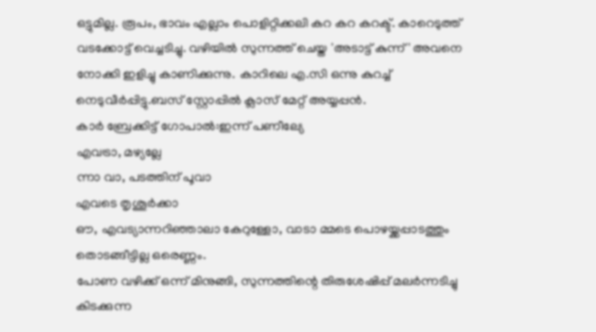ഒട്ടുമില്ല. രൂപം, ഭാവം എല്ലാം പൊളിറ്റിക്കലി കറ കറ കറക്ട്. കാറെടുത്ത് വടക്കോട്ട് വെച്ചടിച്ചു. വഴിയിൽ സുന്നത്ത് ചെയ്ത 'അടാട്ട് കുന്ന്' അവനെ നോക്കി ഇളിച്ചു കാണിക്കുന്നു. കാറിലെ എ.സി ഒന്നു കുറച്ച് നെടുവീർപ്പിട്ടു.ബസ് സ്റ്റോപ്പിൽ ക്ലാസ് മേറ്റ് അയ്യപ്പൻ.
കാർ ബ്രേക്കിട്ട് ഗോപാൽ:ഇന്ന് പണീല്യേ
എവട്രാ, മഴ്യല്ലേ
ന്നാ വാ, പടത്തിന് പൂവാ
എവടെ തൃശൂർക്കാ
ഔ, എവട്യാന്നറിഞ്ഞാലാ കേറുള്ളോ, വാടാ മ്മടെ പൊഴയ്ക്കപ്പാടത്തും തൊടങ്ങീട്ടില്ല ഒരെണ്ണം.
പോണ വഴിക്ക് ഒന്ന് മിനുങ്ങി, സുന്നത്തിന്റെ തിരുശേഷിപ്പ് മലർന്നടിച്ചു കിടക്കുന്ന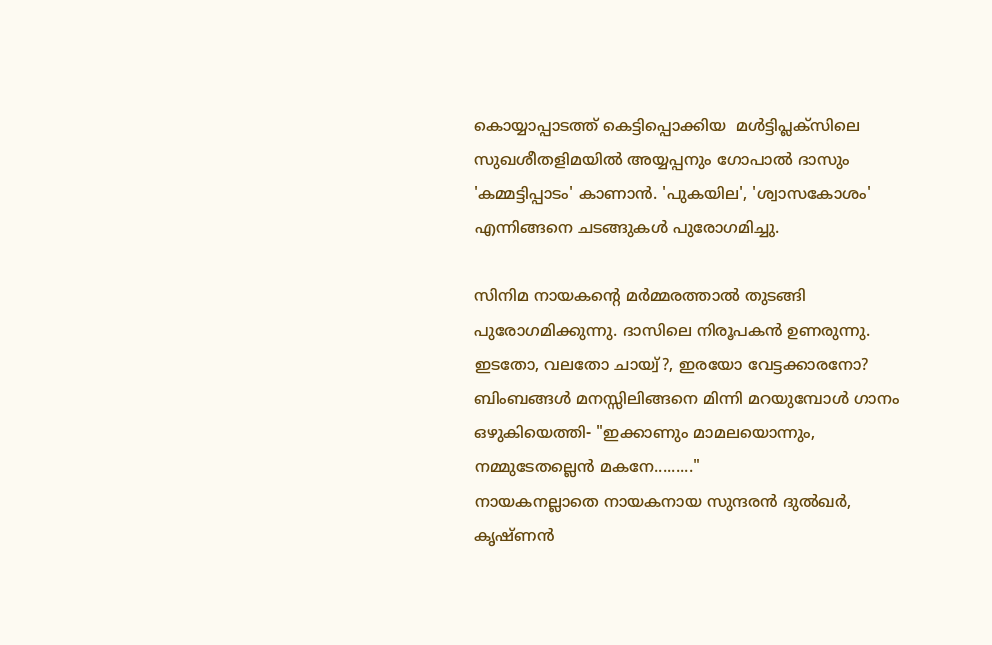കൊയ്യാപ്പാടത്ത് കെട്ടിപ്പൊക്കിയ  മൾട്ടിപ്ലക്സിലെ സുഖശീതളിമയിൽ അയ്യപ്പനും ഗോപാൽ ദാസും 'കമ്മട്ടിപ്പാടം' കാണാൻ. 'പുകയില', 'ശ്വാസകോശം' എന്നിങ്ങനെ ചടങ്ങുകൾ പുരോഗമിച്ചു.

സിനിമ നായകന്റെ മർമ്മരത്താൽ തുടങ്ങി പുരോഗമിക്കുന്നു. ദാസിലെ നിരൂപകൻ ഉണരുന്നു. ഇടതോ, വലതോ ചായ്വ്?, ഇരയോ വേട്ടക്കാരനോ?
ബിംബങ്ങൾ മനസ്സിലിങ്ങനെ മിന്നി മറയുമ്പോൾ ഗാനം ഒഴുകിയെത്തി- "ഇക്കാണും മാമലയൊന്നും,
നമ്മുടേതല്ലെൻ മകനേ........."
നായകനല്ലാതെ നായകനായ സുന്ദരൻ ദുൽഖർ, കൃഷ്ണൻ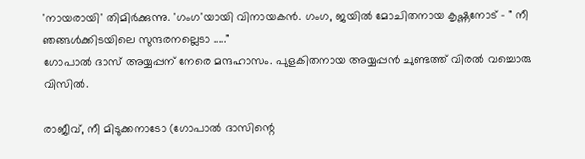'നായരായി' തിമിർക്കുന്നു. 'ഗംഗ'യായി വിനായകൻ. ഗംഗ, ജയിൽ മോചിതനായ കൃഷ്ണനോട് - " നീ ഞങ്ങൾക്കിടയിലെ സുന്ദരനല്ലെടാ ....."
ഗോപാൽ ദാസ് അയ്യപ്പന് നേരെ മന്ദഹാസം. പുളകിതനായ അയ്യപ്പൻ ചുണ്ടത്ത് വിരൽ വച്ചൊരു വിസിൽ.

രാജീവ്, നീ മിടുക്കനാടോ (ഗോപാൽ ദാസിന്റെ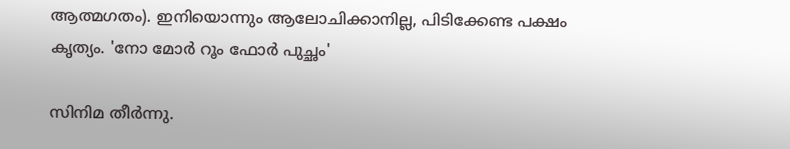ആത്മഗതം). ഇനിയൊന്നും ആലോചിക്കാനില്ല, പിടിക്കേണ്ട പക്ഷം കൃത്യം. 'നോ മോർ റൂം ഫോർ പുച്ഛം'

സിനിമ തീർന്നു.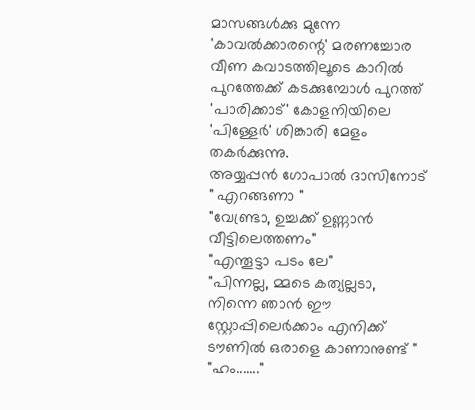മാസങ്ങൾക്കു മുന്നേ 'കാവൽക്കാരന്റെ' മരണച്ചോര വീണ കവാടത്തിലൂടെ കാറിൽ പുറത്തേക്ക് കടക്കുമ്പോൾ പുറത്ത് 'പാരിക്കാട്' കോളനിയിലെ 'പിള്ളേർ' ശിങ്കാരി മേളം തകർക്കുന്നു.
അയ്യപ്പൻ ഗോപാൽ ദാസിനോട് " എറങ്ങണാ "
"വേണ്ട്രാ, ഉച്ചക്ക് ഉണ്ണാൻ വീട്ടിലെത്തണം"
"എന്തൂട്ടാ പടം ലേ"
"പിന്നല്ല, മ്മടെ കത്യല്ലടാ, നിന്നെ ഞാൻ ഈ സ്റ്റോപ്പിലെർക്കാം എനിക്ക് ടൗണിൽ ഒരാളെ കാണാനുണ്ട് "
"ഹം......."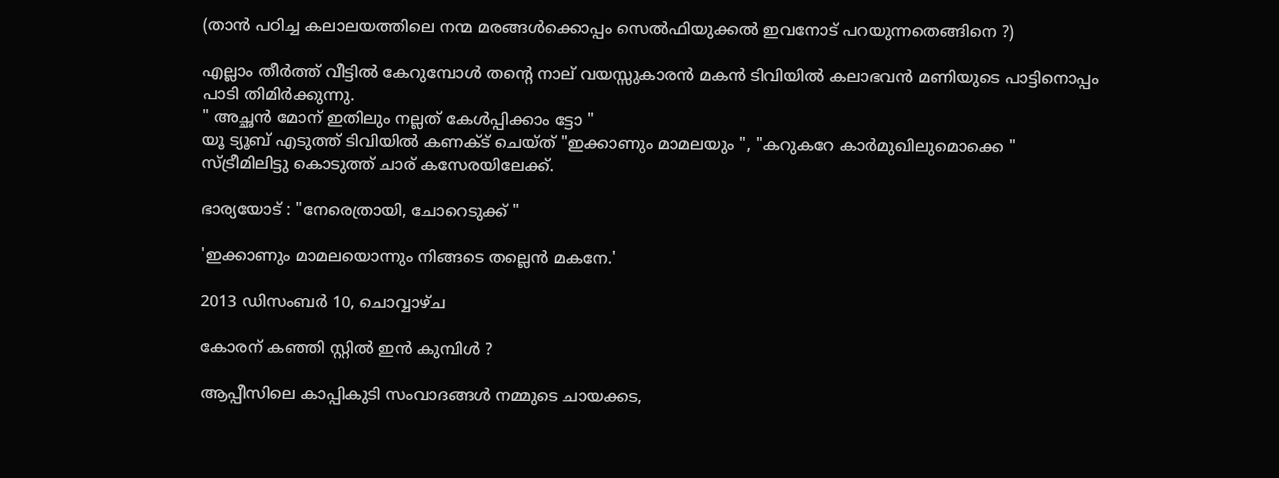(താൻ പഠിച്ച കലാലയത്തിലെ നന്മ മരങ്ങൾക്കൊപ്പം സെൽഫിയുക്കൽ ഇവനോട് പറയുന്നതെങ്ങിനെ ?)

എല്ലാം തീർത്ത് വീട്ടിൽ കേറുമ്പോൾ തന്റെ നാല് വയസ്സുകാരൻ മകൻ ടിവിയിൽ കലാഭവൻ മണിയുടെ പാട്ടിനൊപ്പം പാടി തിമിർക്കുന്നു.
" അച്ഛൻ മോന് ഇതിലും നല്ലത് കേൾപ്പിക്കാം ട്ടോ "
യൂ ട്യൂബ് എടുത്ത് ടിവിയിൽ കണക്ട് ചെയ്ത് "ഇക്കാണും മാമലയും ", "കറുകറേ കാർമുഖിലുമൊക്കെ " സ്ട്രീമിലിട്ടു കൊടുത്ത് ചാര് കസേരയിലേക്ക്.

ഭാര്യയോട് : "നേരെത്രായി, ചോറെടുക്ക് "

'ഇക്കാണും മാമലയൊന്നും നിങ്ങടെ തല്ലെൻ മകനേ.'

2013 ഡിസംബർ 10, ചൊവ്വാഴ്ച

കോരന് കഞ്ഞി സ്റ്റിൽ ഇൻ കുമ്പിൾ ?

ആപ്പീസിലെ കാപ്പികുടി സംവാദങ്ങൾ നമ്മുടെ ചായക്കട,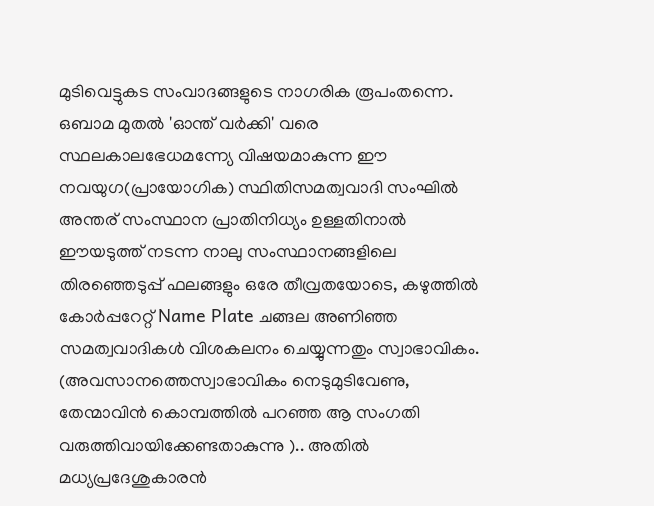മുടിവെട്ടുകട സംവാദങ്ങളുടെ നാഗരിക രൂപംതന്നെ. ഒബാമ മുതൽ 'ഓന്ത് വർക്കി' വരെ സ്ഥലകാലഭേധമന്ന്യേ വിഷയമാകുന്ന ഈ നവയുഗ(പ്രായോഗിക) സ്ഥിതിസമത്വവാദി സംഘിൽ അന്തര് സംസ്ഥാന പ്രാതിനിധ്യം ഉള്ളതിനാൽ ഈയടുത്ത് നടന്ന നാലു സംസ്ഥാനങ്ങളിലെ തിരഞ്ഞെടുപ്പ് ഫലങ്ങളും ഒരേ തീവ്രതയോടെ, കഴുത്തിൽ കോർപ്പറേറ്റ് Name Plate ചങ്ങല അണിഞ്ഞ സമത്വവാദികൾ വിശകലനം ചെയ്യുന്നതും സ്വാഭാവികം. (അവസാനത്തെസ്വാഭാവികം നെടുമുടിവേണു, തേന്മാവിൻ കൊമ്പത്തിൽ പറഞ്ഞ ആ സംഗതി വരുത്തിവായിക്കേണ്ടതാകുന്നു ).. അതിൽ മധ്യപ്രദേശുകാരൻ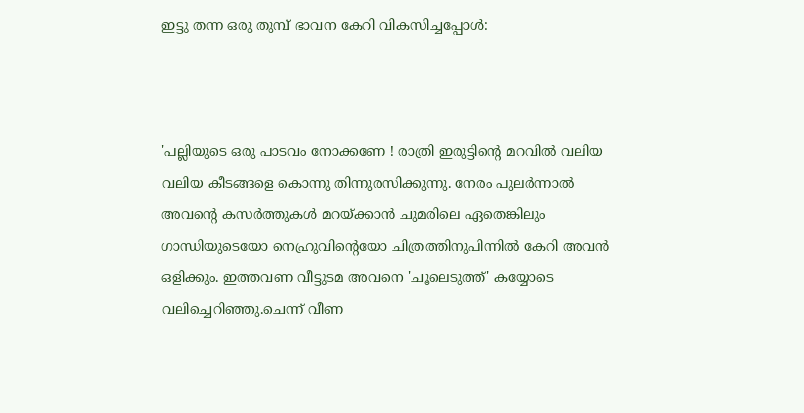ഇട്ടു തന്ന ഒരു തുമ്പ് ഭാവന കേറി വികസിച്ചപ്പോൾ:



'പല്ലിയുടെ ഒരു പാടവം നോക്കണേ ! രാത്രി ഇരുട്ടിന്റെ മറവിൽ വലിയ വലിയ കീടങ്ങളെ കൊന്നു തിന്നുരസിക്കുന്നു. നേരം പുലർന്നാൽ അവന്റെ കസർത്തുകൾ മറയ്ക്കാൻ ചുമരിലെ ഏതെങ്കിലും ഗാന്ധിയുടെയോ നെഹ്രുവിന്റെയോ ചിത്രത്തിനുപിന്നിൽ കേറി അവൻ ഒളിക്കും. ഇത്തവണ വീട്ടുടമ അവനെ 'ചൂലെടുത്ത്' കയ്യോടെ വലിച്ചെറിഞ്ഞു.ചെന്ന് വീണ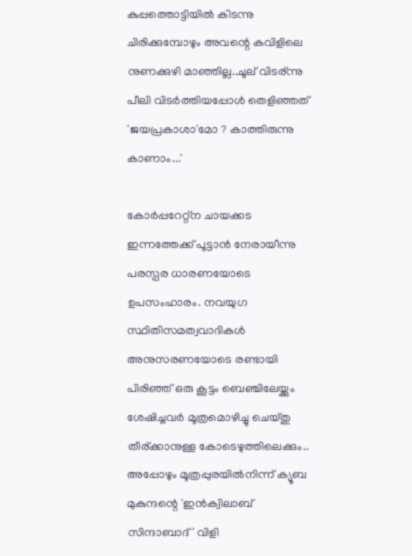കുപ്പത്തൊട്ടിയിൽ കിടന്നു ചിരിക്കുമ്പോഴും അവന്റെ കവിളിലെ നുണക്കുഴി മാഞ്ഞില്ല..ചൂല് വിടര്ന്നു പീലി വിടർത്തിയപ്പോൾ തെളിഞ്ഞത് 'ജയപ്രകാശാ'മോ ? കാത്തിരുന്നു കാണാം...'

കോർപ്പറേറ്റ്ന ചായക്കട ഇന്നത്തേക്ക് പൂട്ടാൻ നേരായീന്നു പരസ്പര ധാരണയോടെ ഉപസംഹാരം. നവയുഗ സ്ഥിതിസമത്വവാദികൾ അനുസരണയോടെ രണ്ടായി പിരിഞ്ഞ് ഒരു കൂട്ടം ബെഞ്ചിലേയ്ക്കും ശേഷിച്ചവർ മൂത്രമൊഴിച്ചു ചെയ്തു തീര്ക്കാനുള്ള കോടെഴുത്തിലെക്കും.. അപ്പോഴും മൂത്രപ്പുരയിൽനിന്ന് ക്യൂബ മുകുന്ദന്റെ 'ഇൻക്വിലാബ് സിന്ദാബാദ്' വിളി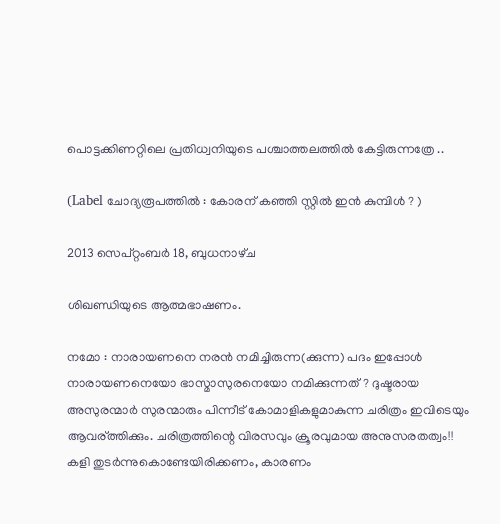പൊട്ടക്കിണറ്റിലെ പ്രതിധ്വനിയുടെ പശ്ചാത്തലത്തിൽ കേട്ടിരുന്നത്രേ ..

(Label ചോദ്യരൂപത്തിൽ : കോരന് കഞ്ഞി സ്റ്റിൽ ഇൻ കുമ്പിൾ ? )

2013 സെപ്റ്റംബർ 18, ബുധനാഴ്‌ച

ശിഖണ്ഡിയുടെ ആത്മഭാഷണം.

നമോ : നാരായണനെ നരൻ നമിച്ചിരുന്ന(ക്കുന്ന) പദം ഇപ്പോൾ നാരായണനെയോ ഭാസ്മാസുരനെയോ നമിക്കുന്നത് ? ദുഷ്ടരായ അസുരന്മാർ സുരന്മാരും പിന്നീട് കോമാളികളുമാകുന്ന ചരിത്രം ഇവിടെയും ആവര്ത്തിക്കും. ചരിത്രത്തിന്റെ വിരസവും ക്രൂരവുമായ അനുസരതത്വം!!
കളി തുടർന്നുകൊണ്ടേയിരിക്കണം, കാരണം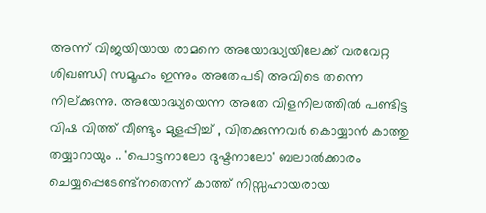അന്ന് വിജയിയായ രാമനെ അയോദ്ധ്യയിലേക്ക് വരവേറ്റ ശിഖണ്ഡി സമൂഹം ഇന്നും അതേപടി അവിടെ തന്നെ നില്ക്കുന്നു. അയോദ്ധ്യയെന്ന അതേ വിളനിലത്തിൽ പണ്ടിട്ട വിഷ വിത്ത് വീണ്ടും മുളപ്പിച്ച് , വിതക്കുന്നവർ കൊയ്യാൻ കാത്തു തയ്യാറായും .. 'പൊട്ടനാലോ ദുഷ്ടനാലോ' ബലാല്‍ക്കാരം ചെയ്യപ്പെടേണ്ട്നതെന്ന് കാത്ത് നിസ്സഹായരായ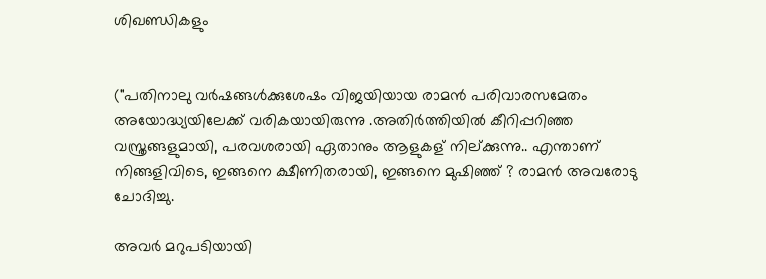ശിഖണ്ഡികളും


("പതിനാലു വർഷങ്ങൾക്കുശേഷം വിജയിയായ രാമൻ പരിവാരസമേതം അയോദ്ധ്യയിലേക്ക് വരികയായിരുന്നു .അതിർത്തിയിൽ കീറിപ്പറിഞ്ഞ വസ്ത്രങ്ങളുമായി, പരവശരായി ഏതാനും ആളുകള് നില്ക്കുന്നു.. എന്താണ് നിങ്ങളിവിടെ, ഇങ്ങനെ ക്ഷീണിതരായി, ഇങ്ങനെ മുഷിഞ്ഞ് ? രാമൻ അവരോടു ചോദിച്ചു.

അവർ മറുപടിയായി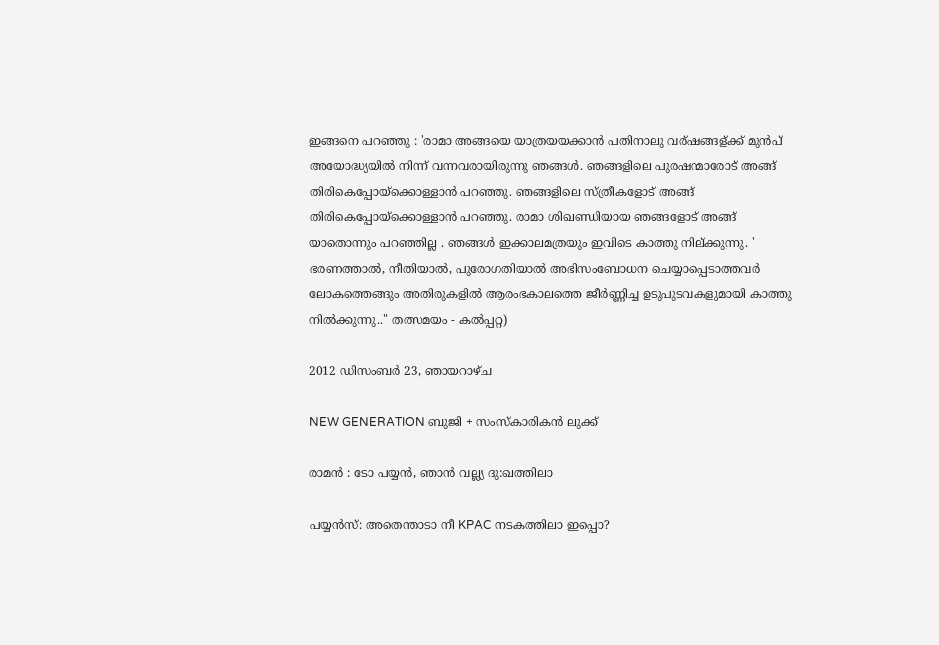ഇങ്ങനെ പറഞ്ഞു : 'രാമാ അങ്ങയെ യാത്രയയക്കാൻ പതിനാലു വര്ഷങ്ങള്ക്ക് മുൻപ് അയോദ്ധ്യയിൽ നിന്ന് വന്നവരായിരുന്നു ഞങ്ങൾ. ഞങ്ങളിലെ പുരഷന്മാരോട് അങ്ങ് തിരികെപ്പോയ്ക്കൊള്ളാൻ പറഞ്ഞു. ഞങ്ങളിലെ സ്ത്രീകളോട് അങ്ങ് തിരികെപ്പോയ്ക്കൊള്ളാൻ പറഞ്ഞു. രാമാ ശിഖണ്ഡിയായ ഞങ്ങളോട് അങ്ങ് യാതൊന്നും പറഞ്ഞില്ല . ഞങ്ങൾ ഇക്കാലമത്രയും ഇവിടെ കാത്തു നില്ക്കുന്നു. '
ഭരണത്താൽ, നീതിയാൽ, പുരോഗതിയാൽ അഭിസംബോധന ചെയ്യാപ്പെടാത്തവർ ലോകത്തെങ്ങും അതിരുകളിൽ ആരംഭകാലത്തെ ജീർണ്ണിച്ച ഉടുപുടവകളുമായി കാത്തു നിൽക്കുന്നു.." തത്സമയം - കൽപ്പറ്റ)

2012 ഡിസംബർ 23, ഞായറാഴ്‌ച

NEW GENERATION ബുജി + സംസ്കാരികന്‍ ലുക്ക്‌

രാമന്‍ : ടോ പയ്യന്‍, ഞാന്‍ വല്ല്യ ദു:ഖത്തിലാ

പയ്യന്‍സ്: അതെന്താടാ നീ KPAC നടകത്തിലാ ഇപ്പൊ?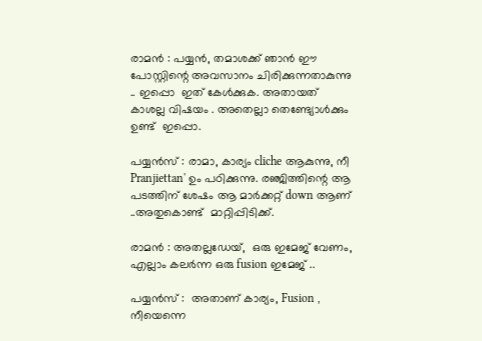രാമന്‍ : പയ്യന്‍, തമാശക്ക് ഞാന്‍ ഈ പോസ്റ്റിന്റെ അവസാനം ചിരിക്കുന്നതാകുന്നു .. ഇപ്പൊ  ഇത് കേള്‍ക്കുക. അതായത്  കാശല്ല വിഷയം . അതെല്ലാ തെണ്ട്യോള്‍ക്കും ഉണ്ട്  ഇപ്പൊ.

പയ്യന്‍സ് : രാമാ, കാര്യം cliche ആകുന്നു, നീ Pranjiettan' ഉം പഠിക്കുന്നു. രഞ്ജിത്തിന്റെ ആ പടത്തിന് ശേഷം ആ മാര്‍ക്കറ്റ്‌ down ആണ് ..അതുകൊണ്ട്  മാറ്റിപ്പിടിക്ക്.

രാമന്‍ : അതല്ലഡേയ്,  ഒരു ഇമേജ് വേണം, എല്ലാം കലര്‍ന്ന ഒരു fusion ഇമേജ് ..

പയ്യന്‍സ് :  അതാണ്‌ കാര്യം, Fusion , നീയെന്നെ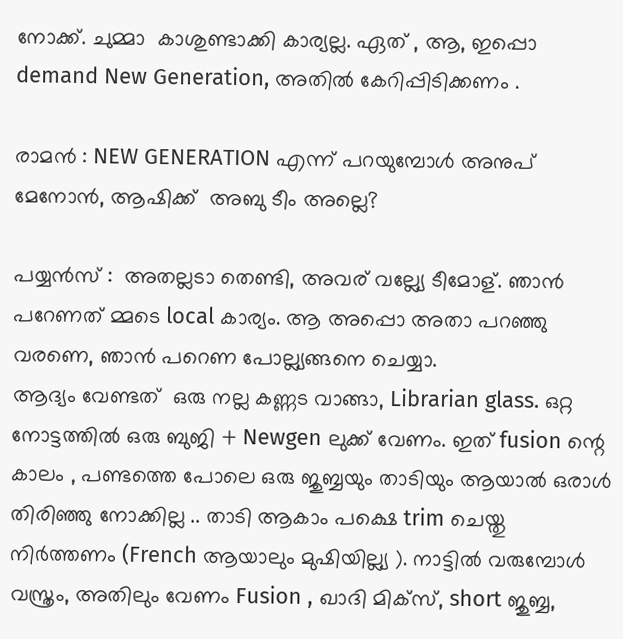നോക്ക്. ചുമ്മാ  കാശുണ്ടാക്കി കാര്യല്ല. ഏത് , ആ, ഇപ്പൊ demand New Generation, അതില്‍ കേറിപ്പിടിക്കണം .

രാമന്‍ : NEW GENERATION എന്ന് പറയുമ്പോള്‍ അനുപ് മേനോന്‍, ആഷിക്ക്  അബു ടീം അല്ലെ?

പയ്യന്‍സ് :  അതല്ലടാ തെണ്ടി, അവര് വല്ല്യേ ടീമോള്. ഞാന്‍ പറേണത് മ്മടെ local കാര്യം. ആ അപ്പൊ അതാ പറഞ്ഞു വരണെ, ഞാന്‍ പറെണ പോല്ല്യങ്ങനെ ചെയ്യാ.
ആദ്യം വേണ്ടത്  ഒരു നല്ല കണ്ണട വാങ്ങാ, Librarian glass. ഒറ്റ നോട്ടത്തില്‍ ഒരു ബുജി + Newgen ലുക്ക്‌ വേണം. ഇത് fusion ന്റെ കാലം , പണ്ടത്തെ പോലെ ഒരു ജുബ്ബയും താടിയും ആയാല്‍ ഒരാള്‍ തിരിഞ്ഞു നോക്കില്ല .. താടി ആകാം പക്ഷെ trim ചെയ്തു നിര്‍ത്തണം (French ആയാലും മുഷിയില്ല്യ ). നാട്ടില്‍ വരുമ്പോള്‍ വസ്ത്രം, അതിലും വേണം Fusion , ഖാദി മിക്സ്‌, short ജുബ്ബ,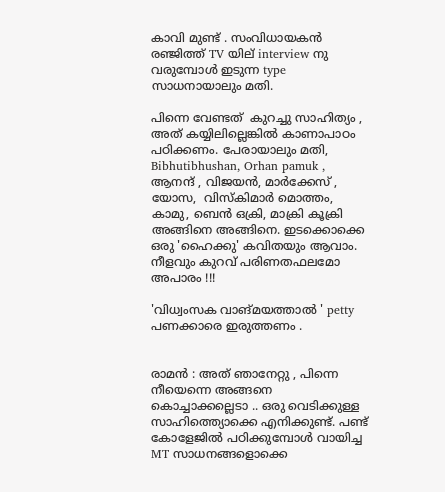കാവി മുണ്ട് . സംവിധായകന്‍ രഞ്ജിത്ത് TV യില് interview നു വരുമ്പോള്‍ ഇടുന്ന type സാധനായാലും മതി.

പിന്നെ വേണ്ടത്  കുറച്ചു സാഹിത്യം , അത് കയ്യിലില്ലെങ്കില്‍ കാണാപാഠം പഠിക്കണം. പേരായാലും മതി, Bibhutibhushan, Orhan pamuk , ആനന്ദ്‌ , വിജയന്‍, മാര്‍ക്കേസ് , യോസ,  വിസ്കിമാര്‍ മൊത്തം, കാമു, ബെന്‍ ഒക്രി, മാക്രി കൂക്രി അങ്ങിനെ അങ്ങിനെ. ഇടക്കൊക്കെ ഒരു 'ഹൈക്കു' കവിതയും ആവാം. നീളവും കുറവ് പരിണതഫലമോ അപാരം !!!

'വിധ്വംസക വാങ്മയത്താല്‍ ' petty പണക്കാരെ ഇരുത്തണം .


രാമന്‍ : അത് ഞാനേറ്റു , പിന്നെ നീയെന്നെ അങ്ങനെ കൊച്ചാക്കല്ലെടാ .. ഒരു വെടിക്കുള്ള സാഹിത്ത്യൊക്കെ എനിക്കുണ്ട്. പണ്ട് കോളേജില്‍ പഠിക്കുമ്പോള്‍ വായിച്ച MT സാധനങ്ങളൊക്കെ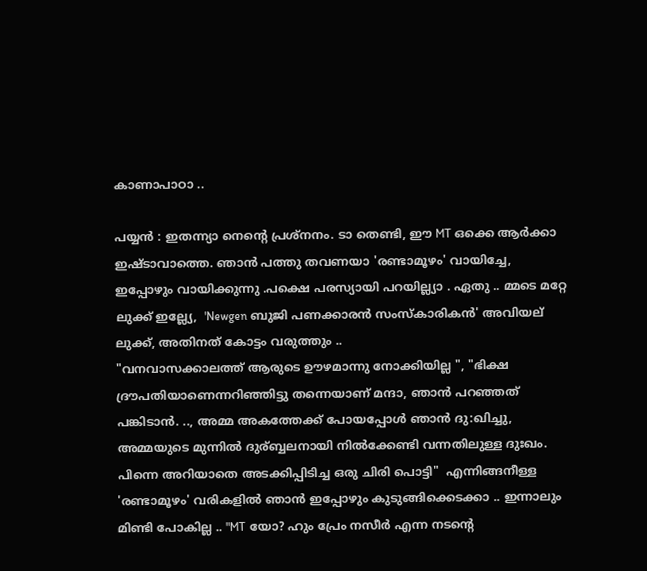കാണാപാഠാ ..

പയ്യന്‍ : ഇതന്ന്യാ നെന്റെ പ്രശ്നനം. ടാ തെണ്ടി, ഈ MT ഒക്കെ ആര്‍ക്കാ ഇഷ്ടാവാത്തെ. ഞാന്‍ പത്തു തവണയാ 'രണ്ടാമൂഴം' വായിച്ചേ, ഇപ്പോഴും വായിക്കുന്നു .പക്ഷെ പരസ്യായി പറയില്ല്യാ . ഏതു .. മ്മടെ മറ്റേ ലുക്ക്‌ ഇല്ല്യേ,  'Newgen ബുജി പണക്കാരന്‍ സംസ്കാരികന്‍' അവിയല് ലുക്ക്‌, അതിനത്‌ കോട്ടം വരുത്തും ..
"വനവാസക്കാലത്ത് ആരുടെ ഊഴമാന്നു നോക്കിയില്ല ", "ഭിക്ഷ ദ്രൗപതിയാണെന്നറിഞ്ഞിട്ടു തന്നെയാണ് മന്ദാ, ഞാന്‍ പറഞ്ഞത് പങ്കിടാന്‍. .., അമ്മ അകത്തേക്ക് പോയപ്പോള്‍ ഞാന്‍ ദു:ഖിച്ചു, അമ്മയുടെ മുന്നില്‍ ദുര്ബ്ബലനായി നില്‍ക്കേണ്ടി വന്നതിലുള്ള ദുഃഖം. പിന്നെ അറിയാതെ അടക്കിപ്പിടിച്ച ഒരു ചിരി പൊട്ടി"  എന്നിങ്ങനീള്ള 'രണ്ടാമൂഴം' വരികളില്‍ ഞാന്‍ ഇപ്പോഴും കുടുങ്ങിക്കെടക്കാ .. ഇന്നാലും മിണ്ടി പോകില്ല .. "MT യോ? ഹും പ്രേം നസീര്‍ എന്ന നടന്റെ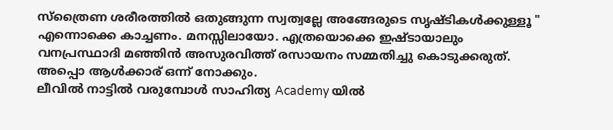സ്ത്രൈണ ശരീരത്തില്‍ ഒതുങ്ങുന്ന സ്വത്വല്ലേ അങ്ങേരുടെ സൃഷ്ടികള്‍ക്കുള്ളൂ " എന്നൊക്കെ കാച്ചണം. മനസ്സിലായോ. എത്രയൊക്കെ ഇഷ്ടായാലും വനപ്രസ്ഥാദി മഞ്ഞിന്‍ അസുരവിത്ത് രസായനം സമ്മതിച്ചു കൊടുക്കരുത്. അപ്പൊ ആള്‍ക്കാര് ഒന്ന് നോക്കും.
ലീവില്‍ നാട്ടില്‍ വരുമ്പോള്‍ സാഹിത്യ Academy യില്‍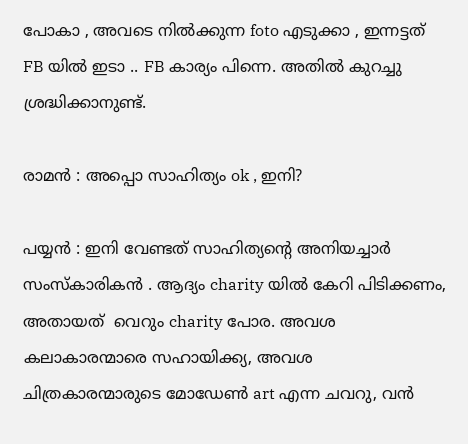പോകാ , അവടെ നില്‍ക്കുന്ന foto എടുക്കാ , ഇന്നട്ടത് FB യില്‍ ഇടാ .. FB കാര്യം പിന്നെ. അതില്‍ കുറച്ചു ശ്രദ്ധിക്കാനുണ്ട്.

രാമന്‍ : അപ്പൊ സാഹിത്യം ok , ഇനി?

പയ്യന്‍ : ഇനി വേണ്ടത് സാഹിത്യന്റെ അനിയച്ചാര്‍ സംസ്കാരികന്‍ . ആദ്യം charity യില്‍ കേറി പിടിക്കണം, അതായത്  വെറും charity പോര. അവശ കലാകാരന്മാരെ സഹായിക്ക്യ, അവശ ചിത്രകാരന്മാരുടെ മോഡേണ്‍ art എന്ന ചവറു, വന്‍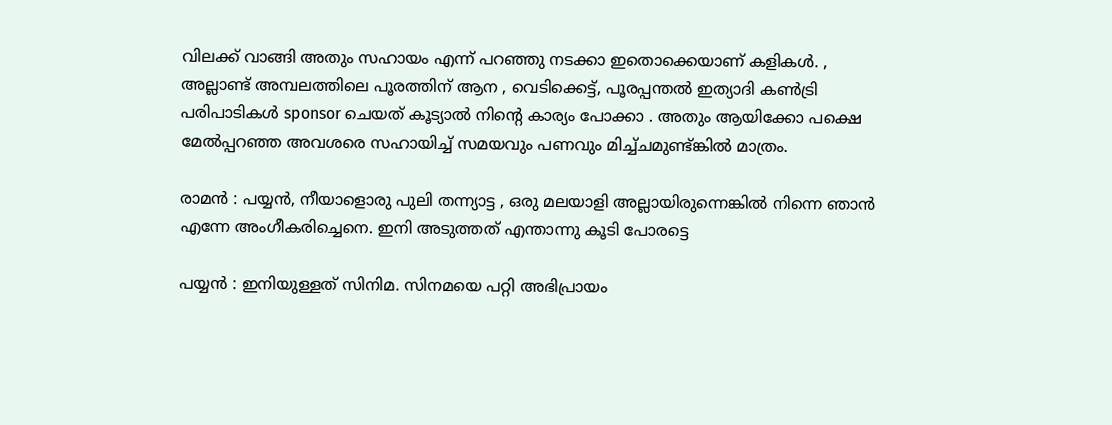വിലക്ക് വാങ്ങി അതും സഹായം എന്ന് പറഞ്ഞു നടക്കാ ഇതൊക്കെയാണ് കളികള്‍. , അല്ലാണ്ട് അമ്പലത്തിലെ പൂരത്തിന് ആന , വെടിക്കെട്ട്‌, പൂരപ്പന്തല്‍ ഇത്യാദി കണ്‍ട്രി പരിപാടികള്‍ sponsor ചെയത് കൂട്യാല്‍ നിന്റെ കാര്യം പോക്കാ . അതും ആയിക്കോ പക്ഷെ മേല്‍പ്പറഞ്ഞ അവശരെ സഹായിച്ച് സമയവും പണവും മിച്ച്ചമുണ്ട്ങ്കില്‍ മാത്രം.

രാമന്‍ : പയ്യന്‍, നീയാളൊരു പുലി തന്ന്യാട്ട , ഒരു മലയാളി അല്ലായിരുന്നെങ്കില്‍ നിന്നെ ഞാന്‍ എന്നേ അംഗീകരിച്ചെനെ. ഇനി അടുത്തത് എന്താന്നു കൂടി പോരട്ടെ

പയ്യന്‍ : ഇനിയുള്ളത് സിനിമ. സിനമയെ പറ്റി അഭിപ്രായം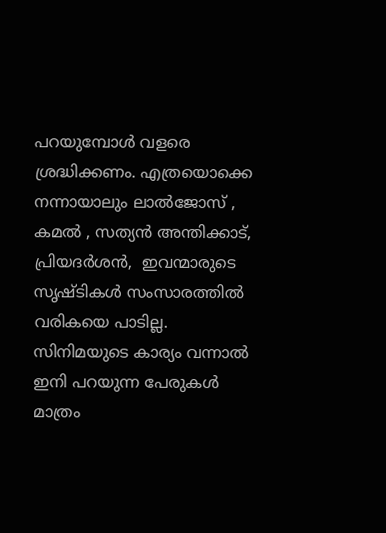പറയുമ്പോള്‍ വളരെ ശ്രദ്ധിക്കണം. എത്രയൊക്കെ നന്നായാലും ലാല്‍ജോസ്‌ , കമല്‍ , സത്യന്‍ അന്തിക്കാട്‌, പ്രിയദര്‍ശന്‍,  ഇവന്മാരുടെ സൃഷ്ടികള്‍ സംസാരത്തില്‍ വരികയെ പാടില്ല. സിനിമയുടെ കാര്യം വന്നാല്‍ ഇനി പറയുന്ന പേരുകള്‍ മാത്രം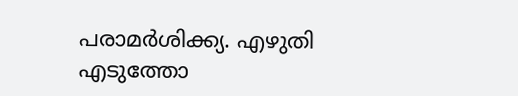പരാമര്‍ശിക്ക്യ. എഴുതി എടുത്തോ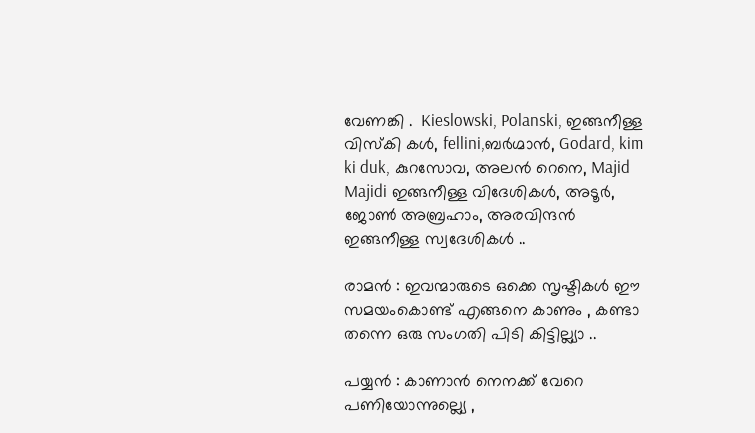വേണങ്കി .  Kieslowski, Polanski, ഇങ്ങനീള്ള വിസ്കി കള്‍, fellini,ബര്‍ഗ്മാന്‍, Godard, kim ki duk, കുറസോവ, അലന്‍ റെനെ, Majid Majidi ഇങ്ങനീള്ള വിദേശികള്‍, അടൂര്‍, ജോണ്‍ അബ്രഹാം, അരവിന്ദന്‍ ഇങ്ങനീള്ള സ്വദേശികള്‍ ..

രാമന്‍ : ഇവന്മാരുടെ ഒക്കെ സൃഷ്ടികള്‍ ഈ സമയംകൊണ്ട് എങ്ങനെ കാണും , കണ്ടാ തന്നെ ഒരു സംഗതി പിടി കിട്ടില്ല്യാ ..

പയ്യന്‍ : കാണാന്‍ നെനക്ക് വേറെ പണിയോന്നുല്ല്യെ ,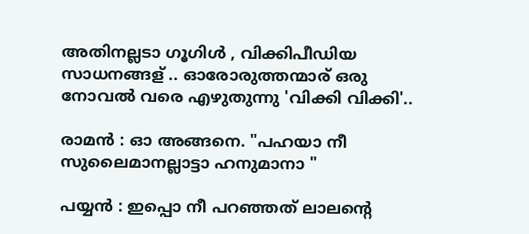അതിനല്ലടാ ഗൂഗിള്‍ , വിക്കിപീഡിയ സാധനങ്ങള് .. ഓരോരുത്തന്മാര് ഒരു നോവല്‍ വരെ എഴുതുന്നു 'വിക്കി വിക്കി'..

രാമന്‍ : ഓ അങ്ങനെ. "പഹയാ നീ സുലൈമാനല്ലാട്ടാ ഹനുമാനാ "

പയ്യന്‍ : ഇപ്പൊ നീ പറഞ്ഞത് ലാലന്റെ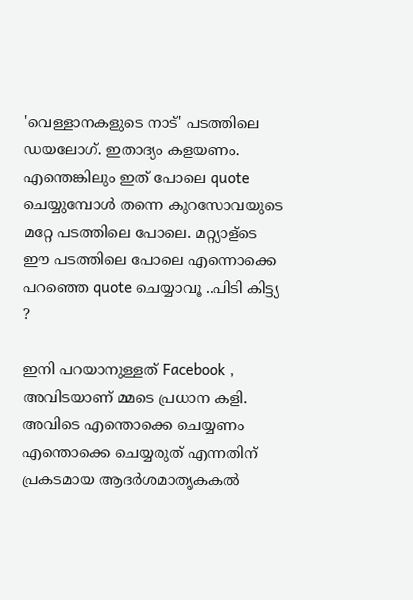'വെള്ളാനകളുടെ നാട്' പടത്തിലെ ഡയലോഗ്. ഇതാദ്യം കളയണം. എന്തെങ്കിലും ഇത് പോലെ quote ചെയ്യുമ്പോള്‍ തന്നെ കുറസോവയുടെ മറ്റേ പടത്തിലെ പോലെ. മറ്റ്യാള്ടെ ഈ പടത്തിലെ പോലെ എന്നൊക്കെ പറഞ്ഞെ quote ചെയ്യാവൂ ..പിടി കിട്ട്യ ?

ഇനി പറയാനുള്ളത് Facebook , അവിടയാണ് മ്മടെ പ്രധാന കളി. അവിടെ എന്തൊക്കെ ചെയ്യണം എന്തൊക്കെ ചെയ്യരുത് എന്നതിന് പ്രകടമായ ആദര്‍ശമാതൃകകല്‍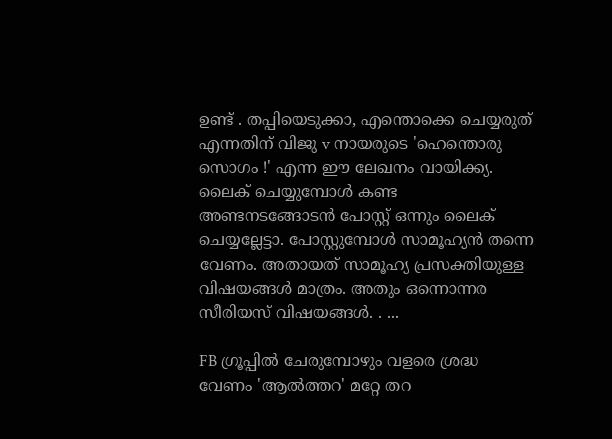ഉണ്ട് . തപ്പിയെടുക്കാ, എന്തൊക്കെ ചെയ്യരുത് എന്നതിന് വിജു v നായരുടെ 'ഹെന്തൊരു സൊഗം !' എന്ന ഈ ലേഖനം വായിക്ക്യ.
ലൈക്‌ ചെയ്യുമ്പോള്‍ കണ്ട അണ്ടനടങ്ങോടന്‍ പോസ്റ്റ്‌ ഒന്നും ലൈക്‌ ചെയ്യല്ലേട്ടാ. പോസ്റ്റുമ്പോള്‍ സാമൂഹ്യന്‍ തന്നെ വേണം. അതായത് സാമൂഹ്യ പ്രസക്തിയുള്ള വിഷയങ്ങള്‍ മാത്രം. അതും ഒന്നൊന്നര സീരിയസ് വിഷയങ്ങള്‍. . ...

FB ഗ്രൂപ്പില്‍ ചേരുമ്പോഴും വളരെ ശ്രദ്ധ വേണം 'ആല്‍ത്തറ' മറ്റേ തറ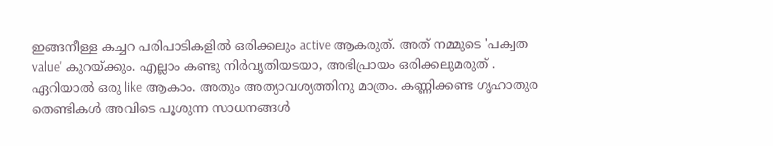ഇങ്ങനീള്ള കച്ചറ പരിപാടികളില്‍ ഒരിക്കലും active ആകരുത്. അത് നമ്മുടെ 'പക്വത value' കുറയ്ക്കും. എല്ലാം കണ്ടു നിര്‍വൃതിയടയാ, അഭിപ്രായം ഒരിക്കലുമരുത് . ഏറിയാല്‍ ഒരു like ആകാം. അതും അത്യാവശ്യത്തിനു മാത്രം. കണ്ണിക്കണ്ട ഗൃഹാതുര തെണ്ടികള്‍ അവിടെ പൂശുന്ന സാധനങ്ങള്‍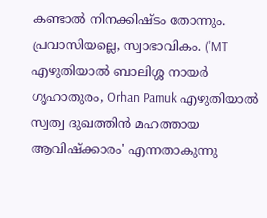കണ്ടാല്‍ നിനക്കിഷ്ടം തോന്നും. പ്രവാസിയല്ലെ, സ്വാഭാവികം. ('MT എഴുതിയാല്‍ ബാലിശ്ശ നായര്‍ ഗൃഹാതുരം, Orhan Pamuk എഴുതിയാല്‍ സ്വത്വ ദുഖത്തിന്‍ മഹത്തായ ആവിഷ്ക്കാരം' എന്നതാകുന്നു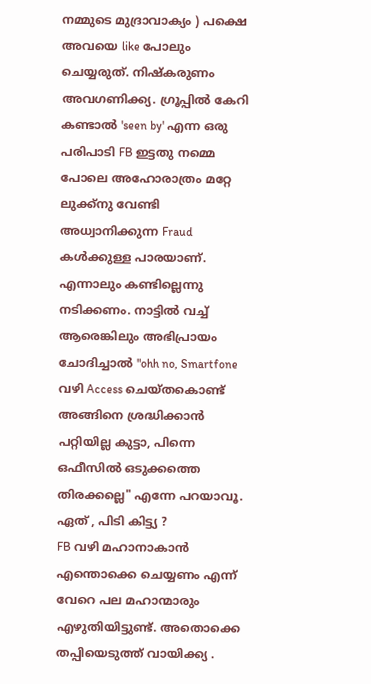നമ്മുടെ മുദ്രാവാക്യം ) പക്ഷെ അവയെ like പോലും ചെയ്യരുത്. നിഷ്കരുണം അവഗണിക്ക്യ. ഗ്രൂപ്പില്‍ കേറി കണ്ടാല്‍ 'seen by' എന്ന ഒരു പരിപാടി FB ഇട്ടതു നമ്മെ പോലെ അഹോരാത്രം മറ്റേ ലുക്ക്‌നു വേണ്ടി അധ്വാനിക്കുന്ന Fraud കള്‍ക്കുള്ള പാരയാണ്. എന്നാലും കണ്ടില്ലെന്നു നടിക്കണം. നാട്ടില്‍ വച്ച് ആരെങ്കിലും അഭിപ്രായം ചോദിച്ചാല്‍ "ohh no, Smartfone വഴി Access ചെയ്തകൊണ്ട് അങ്ങിനെ ശ്രദ്ധിക്കാന്‍ പറ്റിയില്ല കുട്ടാ, പിന്നെ ഒഫീസില്‍ ഒടുക്കത്തെ തിരക്കല്ലെ" എന്നേ പറയാവൂ. ഏത് , പിടി കിട്ട്യ ?
FB വഴി മഹാനാകാന്‍ എന്തൊക്കെ ചെയ്യണം എന്ന് വേറെ പല മഹാന്മാരും എഴുതിയിട്ടുണ്ട്. അതൊക്കെ തപ്പിയെടുത്ത് വായിക്ക്യ .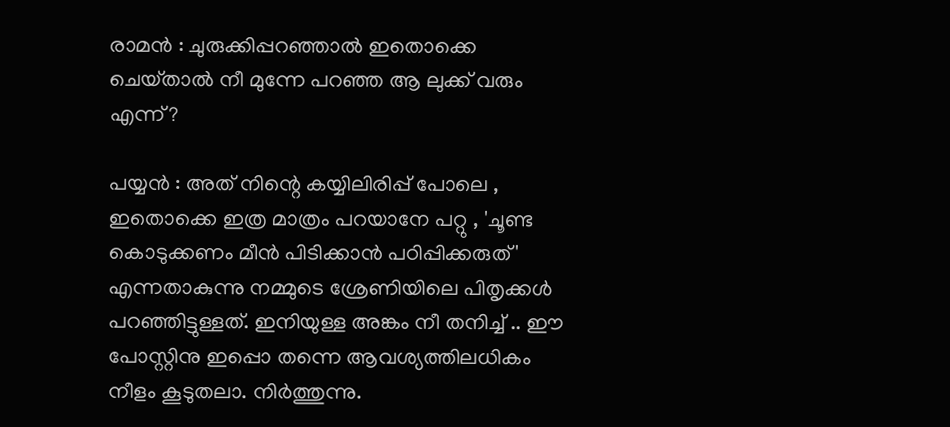രാമന്‍ : ചുരുക്കിപ്പറഞ്ഞാല്‍ ഇതൊക്കെ ചെയ്‌താല്‍ നീ മുന്നേ പറഞ്ഞ ആ ലുക്ക്‌ വരും എന്ന്?

പയ്യന്‍ : അത് നിന്റെ കയ്യിലിരിപ്പ് പോലെ , ഇതൊക്കെ ഇത്ര മാത്രം പറയാനേ പറ്റു , 'ചൂണ്ട കൊടുക്കണം മീന്‍ പിടിക്കാന്‍ പഠിപ്പിക്കരുത്' എന്നതാകുന്നു നമ്മുടെ ശ്രേണിയിലെ പിതൃക്കള്‍   പറഞ്ഞിട്ടുള്ളത്. ഇനിയുള്ള അങ്കം നീ തനിച്ച് .. ഈ പോസ്റ്റിനു ഇപ്പൊ തന്നെ ആവശ്യത്തിലധികം നീളം കൂടുതലാ. നിര്‍ത്തുന്നു.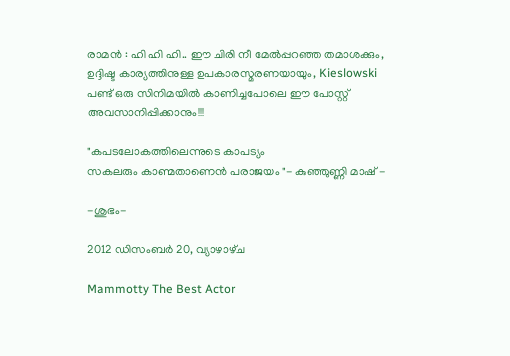രാമന്‍ : ഹി ഹി ഹി.. ഈ ചിരി നീ മേല്‍പ്പറഞ്ഞ തമാശക്കും, ഉദ്ദിഷ്ട കാര്യത്തിനുള്ള ഉപകാരസ്മരണയായും, Kieslowski പണ്ട് ഒരു സിനിമയില്‍ കാണിച്ചപോലെ ഈ പോസ്റ്റ്‌ അവസാനിപ്പിക്കാനും!!!

"കപടലോകത്തിലെന്നുടെ കാപട്യം
സകലരും കാണ്മതാണെന്‍ പരാജയം "- കുഞ്ഞുണ്ണി മാഷ്‌ -

-ശുഭം-

2012 ഡിസംബർ 20, വ്യാഴാഴ്‌ച

Mammotty The Best Actor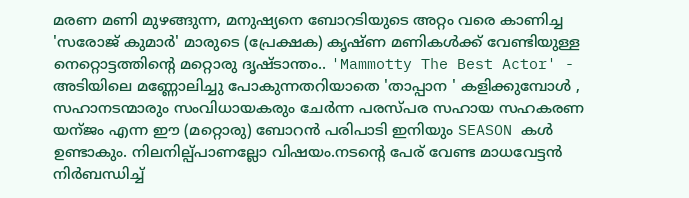മരണ മണി മുഴങ്ങുന്ന, മനുഷ്യനെ ബോറടിയുടെ അറ്റം വരെ കാണിച്ച 'സരോജ് കുമാര്‍' മാരുടെ (പ്രേക്ഷക) കൃഷ്ണ മണികള്‍ക്ക് വേണ്ടിയുള്ള  നെറ്റൊട്ടത്തിന്റെ മറ്റൊരു ദൃഷ്ടാന്തം.. 'Mammotty The Best Actor' - അടിയിലെ മണ്ണോലിച്ചു പോകുന്നതറിയാതെ 'താപ്പാന ' കളിക്കുമ്പോള്‍ , സഹാനടന്മാരും സംവിധായകരും ചേര്‍ന്ന പരസ്പര സഹായ സഹകരണ യന്ജം എന്ന ഈ (മറ്റൊരു) ബോറന്‍ പരിപാടി ഇനിയും SEASON കള്‍ ഉണ്ടാകും. നിലനില്പ്പാണല്ലോ വിഷയം.നടന്റെ പേര് വേണ്ട മാധവേട്ടന്‍ നിര്‍ബന്ധിച്ച്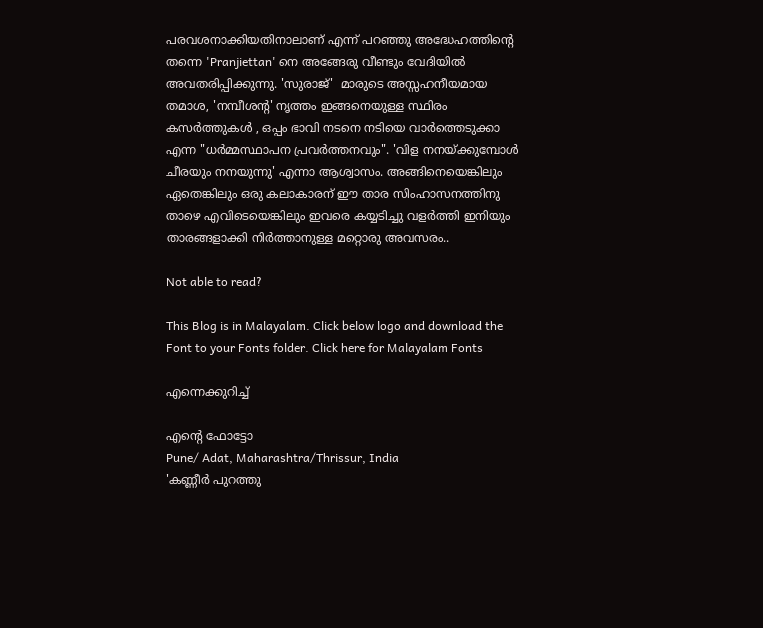പരവശനാക്കിയതിനാലാണ് എന്ന് പറഞ്ഞു അദ്ധേഹത്തിന്റെ തന്നെ 'Pranjiettan' നെ അങ്ങേരു വീണ്ടും വേദിയില്‍ അവതരിപ്പിക്കുന്നു. 'സുരാജ്'  മാരുടെ അസ്സഹനീയമായ തമാശ, 'നമ്പീശന്റ' നൃത്തം ഇങ്ങനെയുള്ള സ്ഥിരം കസര്‍ത്തുകള്‍ , ഒപ്പം ഭാവി നടനെ നടിയെ വാര്‍ത്തെടുക്കാ എന്ന "ധര്‍മ്മസ്ഥാപന പ്രവര്‍ത്തനവും". 'വിള നനയ്ക്കുമ്പോള്‍ ചീരയും നനയുന്നു' എന്നാ ആശ്വാസം. അങ്ങിനെയെങ്കിലും ഏതെങ്കിലും ഒരു കലാകാരന് ഈ താര സിംഹാസനത്തിനു താഴെ എവിടെയെങ്കിലും ഇവരെ കയ്യടിച്ചു വളര്‍ത്തി ഇനിയും താരങ്ങളാക്കി നിര്‍ത്താനുള്ള മറ്റൊരു അവസരം..

Not able to read?

This Blog is in Malayalam. Click below logo and download the Font to your Fonts folder. Click here for Malayalam Fonts

എന്നെക്കുറിച്ച്

എന്റെ ഫോട്ടോ
Pune/ Adat, Maharashtra/Thrissur, India
'കണ്ണീർ പുറത്തു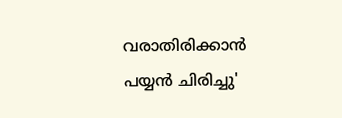വരാതിരിക്കാൻ പയ്യൻ ചിരിച്ചു'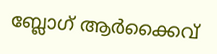ബ്ലോഗ് ആര്‍ക്കൈവ്